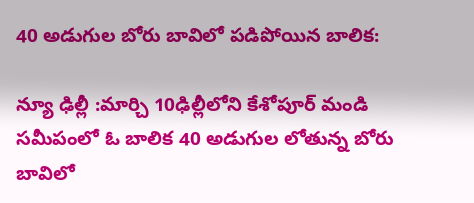40 అడుగుల బోరు బావిలో పడిపోయిన బాలిక:

న్యూ ఢిల్లీ :మార్చి 10ఢిల్లీలోని కేశోపూర్ మండి సమీపంలో ఓ బాలిక 40 అడుగుల లోతున్న బోరు బావిలో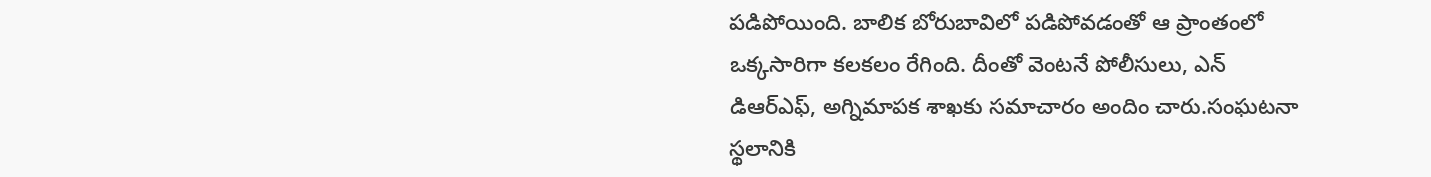పడిపోయింది. బాలిక బోరుబావిలో పడిపోవడంతో ఆ ప్రాంతంలో ఒక్కసారిగా కలకలం రేగింది. దీంతో వెంటనే పోలీసులు, ఎన్ డిఆర్ఎఫ్, అగ్నిమాపక శాఖకు సమాచారం అందిం చారు.సంఘటనా స్థలానికి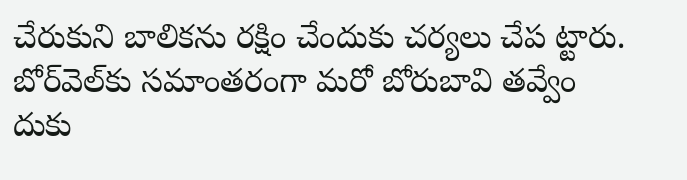చేరుకుని బాలికను రక్షిం చేందుకు చర్యలు చేప ట్టారు. బోర్‌వెల్‌కు సమాంతరంగా మరో బోరుబావి తవ్వేం దుకు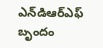ఎన్‌డిఆర్‌ఎఫ్ బృందం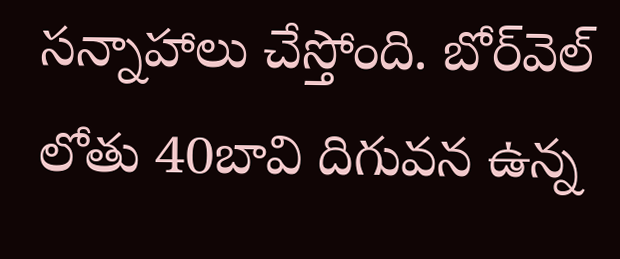సన్నాహాలు చేస్తోంది. బోర్‌వెల్ లోతు 40బావి దిగువన ఉన్న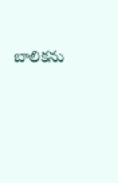బాలికను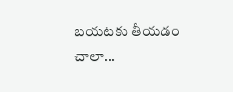బయటకు తీయడం చాలా...